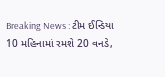Breaking News : ટીમ ઈન્ડિયા 10 મહિનામાં રમશે 20 વનડે,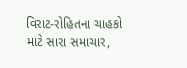વિરાટ-રોહિતના ચાહકો માટે સારા સમાચાર,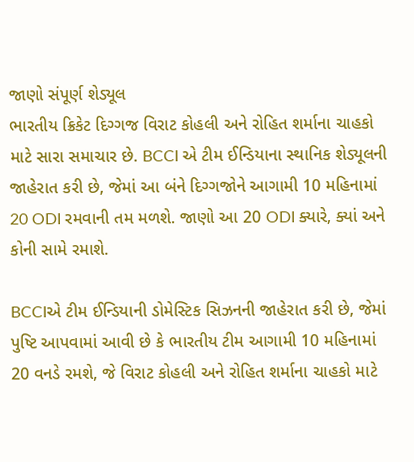જાણો સંપૂર્ણ શેડ્યૂલ
ભારતીય ક્રિકેટ દિગ્ગજ વિરાટ કોહલી અને રોહિત શર્માના ચાહકો માટે સારા સમાચાર છે. BCCI એ ટીમ ઈન્ડિયાના સ્થાનિક શેડ્યૂલની જાહેરાત કરી છે, જેમાં આ બંને દિગ્ગજોને આગામી 10 મહિનામાં 20 ODI રમવાની તમ મળશે. જાણો આ 20 ODI ક્યારે, ક્યાં અને કોની સામે રમાશે.

BCCIએ ટીમ ઈન્ડિયાની ડોમેસ્ટિક સિઝનની જાહેરાત કરી છે, જેમાં પુષ્ટિ આપવામાં આવી છે કે ભારતીય ટીમ આગામી 10 મહિનામાં 20 વનડે રમશે, જે વિરાટ કોહલી અને રોહિત શર્માના ચાહકો માટે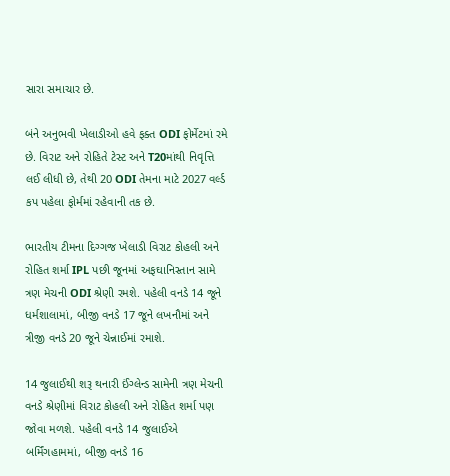સારા સમાચાર છે.

બંને અનુભવી ખેલાડીઓ હવે ફક્ત ODI ફોર્મેટમાં રમે છે. વિરાટ અને રોહિતે ટેસ્ટ અને T20માંથી નિવૃત્તિ લઈ લીધી છે, તેથી 20 ODI તેમના માટે 2027 વર્લ્ડ કપ પહેલા ફોર્મમાં રહેવાની તક છે.

ભારતીય ટીમના દિગ્ગજ ખેલાડી વિરાટ કોહલી અને રોહિત શર્મા IPL પછી જૂનમાં અફઘાનિસ્તાન સામે ત્રણ મેચની ODI શ્રેણી રમશે. પહેલી વનડે 14 જૂને ધર્મશાલામાં, બીજી વનડે 17 જૂને લખનૌમાં અને ત્રીજી વનડે 20 જૂને ચેન્નાઈમાં રમાશે.

14 જુલાઈથી શરૂ થનારી ઈંગ્લેન્ડ સામેની ત્રણ મેચની વનડે શ્રેણીમાં વિરાટ કોહલી અને રોહિત શર્મા પણ જોવા મળશે. પહેલી વનડે 14 જુલાઈએ બર્મિંગહામમાં, બીજી વનડે 16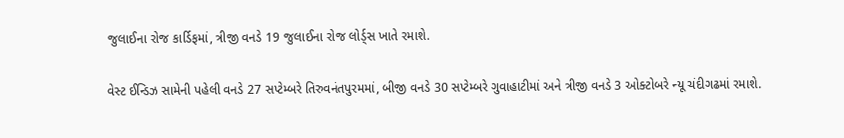જુલાઈના રોજ કાર્ડિફમાં, ત્રીજી વનડે 19 જુલાઈના રોજ લોર્ડ્સ ખાતે રમાશે.

વેસ્ટ ઈન્ડિઝ સામેની પહેલી વનડે 27 સપ્ટેમ્બરે તિરુવનંતપુરમમાં, બીજી વનડે 30 સપ્ટેમ્બરે ગુવાહાટીમાં અને ત્રીજી વનડે 3 ઓક્ટોબરે ન્યૂ ચંદીગઢમાં રમાશે.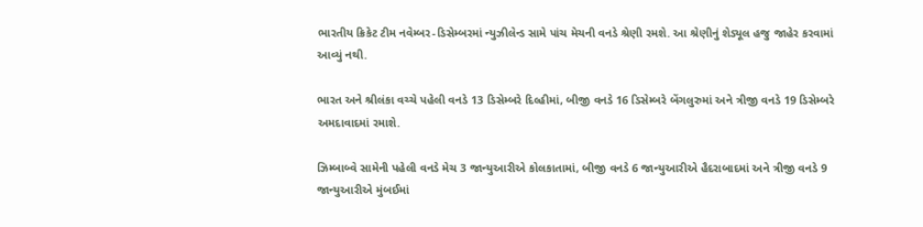ભારતીય ક્રિકેટ ટીમ નવેમ્બર-ડિસેમ્બરમાં ન્યુઝીલેન્ડ સામે પાંચ મેચની વનડે શ્રેણી રમશે. આ શ્રેણીનું શેડ્યૂલ હજુ જાહેર કરવામાં આવ્યું નથી.

ભારત અને શ્રીલંકા વચ્ચે પહેલી વનડે 13 ડિસેમ્બરે દિલ્હીમાં, બીજી વનડે 16 ડિસેમ્બરે બેંગલુરુમાં અને ત્રીજી વનડે 19 ડિસેમ્બરે અમદાવાદમાં રમાશે.

ઝિમ્બાબ્વે સામેની પહેલી વનડે મેચ 3 જાન્યુઆરીએ કોલકાતામાં, બીજી વનડે 6 જાન્યુઆરીએ હૈદરાબાદમાં અને ત્રીજી વનડે 9 જાન્યુઆરીએ મુંબઈમાં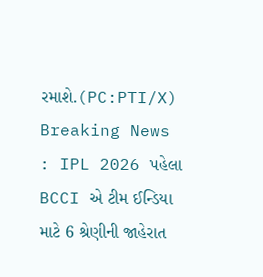રમાશે.(PC:PTI/X)
Breaking News : IPL 2026 પહેલા BCCI એ ટીમ ઈન્ડિયા માટે 6 શ્રેણીની જાહેરાત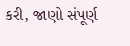કરી, જાણો સંપૂર્ણ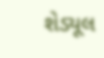શેડ્યૂલ